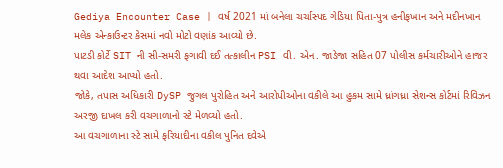Gediya Encounter Case | વર્ષ 2021 માં બનેલા ચર્ચાસ્પદ ગેડિયા પિતા-પુત્ર હનીફખાન અને મદીનખાન મલેક એન્કાઉન્ટર કેસમાં નવો મોટો વણાંક આવ્યો છે.
પાટડી કોર્ટે SIT ની સી-સમરી ફગાવી દઈ તત્કાલીન PSI વી. એન. જાડેજા સહિત 07 પોલીસ કર્મચારીઓને હાજર થવા આદેશ આપ્યો હતો.
જોકે, તપાસ અધિકારી DySP જુગલ પુરોહિત અને આરોપીઓના વકીલે આ હુકમ સામે ધ્રાંગધ્રા સેશન્સ કોર્ટમાં રિવિઝન અરજી દાખલ કરી વચગાળાનો સ્ટે મેળવ્યો હતો.
આ વચગાળાના સ્ટે સામે ફરિયાદીના વકીલ પુનિત દવેએ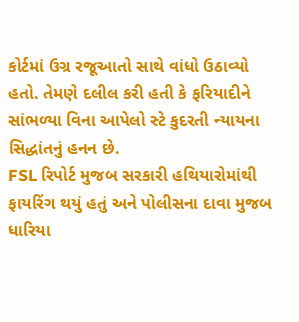કોર્ટમાં ઉગ્ર રજૂઆતો સાથે વાંધો ઉઠાવ્યો હતો. તેમણે દલીલ કરી હતી કે ફરિયાદીને સાંભળ્યા વિના આપેલો સ્ટે કુદરતી ન્યાયના સિદ્ધાંતનું હનન છે.
FSL રિપોર્ટ મુજબ સરકારી હથિયારોમાંથી ફાયરિંગ થયું હતું અને પોલીસના દાવા મુજબ ધારિયા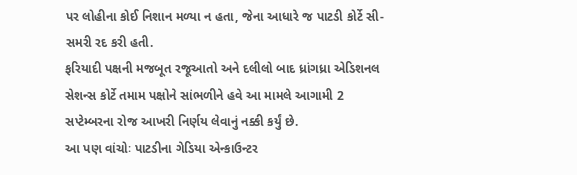પર લોહીના કોઈ નિશાન મળ્યા ન હતા, જેના આધારે જ પાટડી કોર્ટે સી-સમરી રદ કરી હતી.
ફરિયાદી પક્ષની મજબૂત રજૂઆતો અને દલીલો બાદ ધ્રાંગધ્રા એડિશનલ સેશન્સ કોર્ટે તમામ પક્ષોને સાંભળીને હવે આ મામલે આગામી 2 સપ્ટેમ્બરના રોજ આખરી નિર્ણય લેવાનું નક્કી કર્યું છે.
આ પણ વાંચોઃ પાટડીના ગેડિયા એન્કાઉન્ટર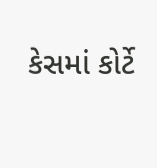કેસમાં કોર્ટે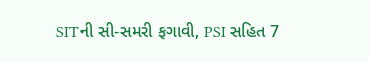SITની સી-સમરી ફગાવી, PSI સહિત 7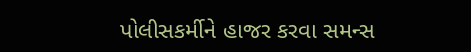પોલીસકર્મીને હાજર કરવા સમન્સ